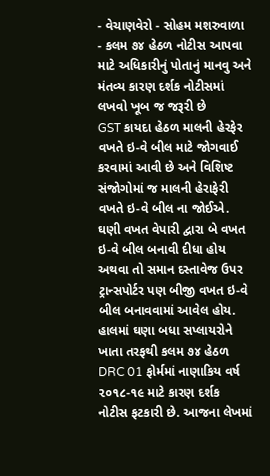- વેચાણવેરો - સોહમ મશરુવાળા
- કલમ ૭૪ હેઠળ નોટીસ આપવા માટે અધિકારીનું પોતાનું માનવુ અને મંતવ્ય કારણ દર્શક નોટીસમાં લખવો ખૂબ જ જરૂરી છે
GST કાયદા હેઠળ માલની હેરફેર વખતે ઇ-વે બીલ માટે જોગવાઈ કરવામાં આવી છે અને વિશિષ્ટ સંજોગોમાં જ માલની હેરાફેરી વખતે ઇ-વે બીલ ના જોઈએ. ઘણી વખત વેપારી દ્વારા બે વખત ઇ-વે બીલ બનાવી દીધા હોય અથવા તો સમાન દસ્તાવેજ ઉપર ટ્રાન્સપોર્ટર પણ બીજી વખત ઇ-વે બીલ બનાવવામાં આવેલ હોય. હાલમાં ઘણા બધા સપ્લાયરોને ખાતા તરફથી કલમ ૭૪ હેઠળ DRC 01 ફોર્મમાં નાણાકિય વર્ષ ૨૦૧૮-૧૯ માટે કારણ દર્શક નોટીસ ફટકારી છે. આજના લેખમાં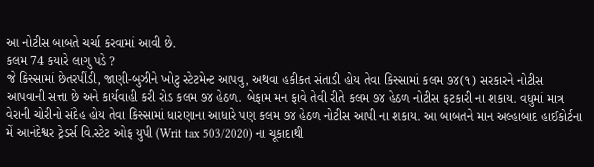આ નોટીસ બાબતે ચર્ચા કરવામાં આવી છે.
કલમ 74 કયારે લાગુ પડે ?
જે કિસ્સામાં છેતરપીંડી, જાણી-બુઝીને ખોટુ સ્ટેટમેન્ટ આપવુ, અથવા હકીકત સંતાડી હોય તેવા કિસ્સામાં કલમ ૭૪(૧) સરકારને નોટીસ આપવાની સત્તા છે અને કાર્યવાહી કરી રોડ કલમ ૭૪ હેઠળ. બેફામ મન ફાવે તેવી રીતે કલમ ૭૪ હેઠળ નોટીસ ફટકારી ના શકાય. વધુમાં માત્ર વેરાની ચોરીનો સંદેહ હોય તેવા કિસ્સામાં ધારણાના આધારે પણ કલમ ૭૪ હેઠળ નોટીસ આપી ના શકાય. આ બાબતને માન અલ્હાબાદ હાઈકોર્ટના મેં આનંદેશ્વર ટ્રેડર્સ વિ.સ્ટેટ ઓફ યુપી (Writ tax 503/2020) ના ચૂકાદાથી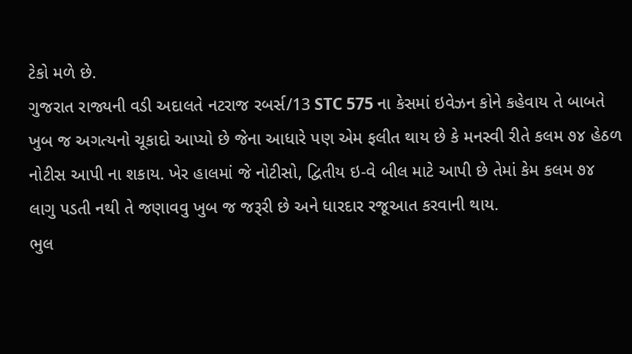ટેકો મળે છે.
ગુજરાત રાજ્યની વડી અદાલતે નટરાજ રબર્સ/13 STC 575 ના કેસમાં ઇવેઝન કોને કહેવાય તે બાબતે ખુબ જ અગત્યનો ચૂકાદો આપ્યો છે જેના આધારે પણ એમ ફલીત થાય છે કે મનસ્વી રીતે કલમ ૭૪ હેઠળ નોટીસ આપી ના શકાય. ખેર હાલમાં જે નોટીસો, દ્વિતીય ઇ-વે બીલ માટે આપી છે તેમાં કેમ કલમ ૭૪ લાગુ પડતી નથી તે જણાવવુ ખુબ જ જરૂરી છે અને ધારદાર રજૂઆત કરવાની થાય.
ભુલ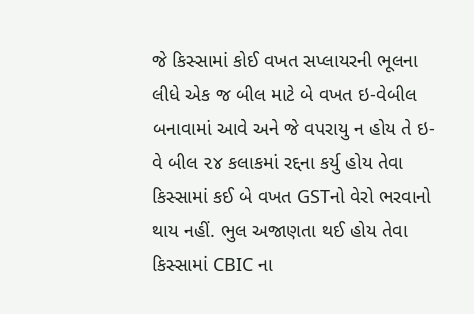જે કિસ્સામાં કોઈ વખત સપ્લાયરની ભૂલના લીધે એક જ બીલ માટે બે વખત ઇ-વેબીલ બનાવામાં આવે અને જે વપરાયુ ન હોય તે ઇ-વે બીલ ૨૪ કલાકમાં રદ્દના કર્યુ હોય તેવા કિસ્સામાં કઈ બે વખત GSTનો વેરો ભરવાનો થાય નહીં. ભુલ અજાણતા થઈ હોય તેવા કિસ્સામાં CBIC ના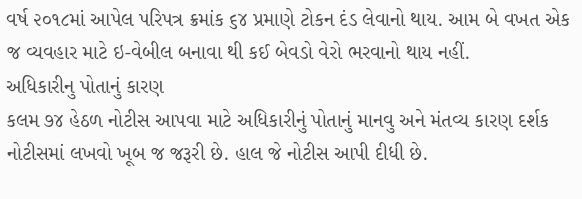વર્ષ ૨૦૧૮માં આપેલ પરિપત્ર ક્રમાંક ૬૪ પ્રમાણે ટોકન દંડ લેવાનો થાય. આમ બે વખત એક જ વ્યવહાર માટે ઇ-વેબીલ બનાવા થી કઈ બેવડો વેરો ભરવાનો થાય નહીં.
અધિકારીનુ પોતાનું કારણ
કલમ ૭૪ હેઠળ નોટીસ આપવા માટે અધિકારીનું પોતાનું માનવુ અને મંતવ્ય કારણ દર્શક નોટીસમાં લખવો ખૂબ જ જરૂરી છે. હાલ જે નોટીસ આપી દીધી છે.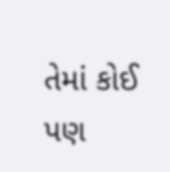તેમાં કોઈ પણ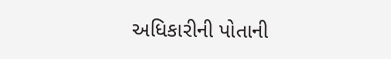અધિકારીની પોતાની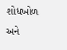શોધખોળ અને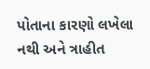પોતાના કારણો લખેલા નથી અને ત્રાહીત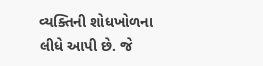વ્યક્તિની શોધખોળના લીધે આપી છે. જે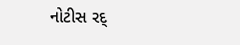નોટીસ રદ્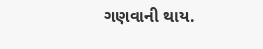ગણવાની થાય.